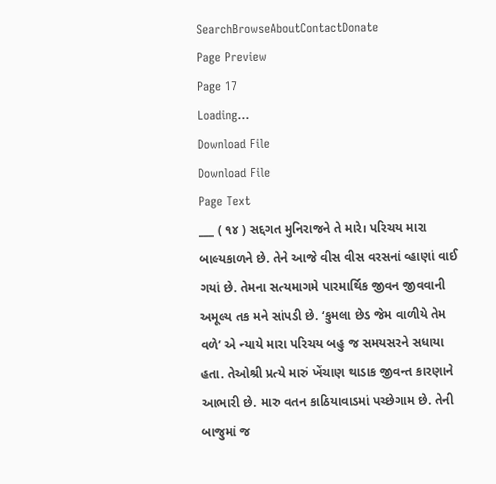SearchBrowseAboutContactDonate
Page Preview
Page 17
Loading...
Download File
Download File
Page Text
___ ( ૧૪ ) સદ્દગત મુનિરાજને તે મારે। પરિચય મારા બાલ્યકાળને છે. તેને આજે વીસ વીસ વરસનાં વ્હાણાં વાઈ ગયાં છે. તેમના સત્યમાગમે પારમાર્થિક જીવન જીવવાની અમૂલ્ય તક મને સાંપડી છે. ‘કુમલા છેડ જેમ વાળીયે તેમ વળે’ એ ન્યાયે મારા પરિચય બહુ જ સમયસરને સધાયા હતા. તેઓશ્રી પ્રત્યે મારું ખેંચાણ થાડાક જીવન્ત કારણાને આભારી છે. મારુ વતન કાઠિયાવાડમાં પચ્છેગામ છે. તેની બાજુમાં જ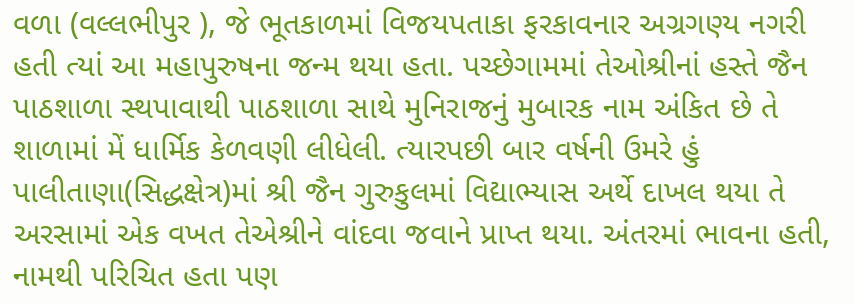વળા (વલ્લભીપુર ), જે ભૂતકાળમાં વિજયપતાકા ફરકાવનાર અગ્રગણ્ય નગરી હતી ત્યાં આ મહાપુરુષના જન્મ થયા હતા. પચ્છેગામમાં તેઓશ્રીનાં હસ્તે જૈન પાઠશાળા સ્થપાવાથી પાઠશાળા સાથે મુનિરાજનું મુબારક નામ અંકિત છે તે શાળામાં મેં ધાર્મિક કેળવણી લીધેલી. ત્યારપછી બાર વર્ષની ઉમરે હું પાલીતાણા(સિદ્ધક્ષેત્ર)માં શ્રી જૈન ગુરુકુલમાં વિદ્યાભ્યાસ અર્થે દાખલ થયા તે અરસામાં એક વખત તેએશ્રીને વાંદવા જવાને પ્રાપ્ત થયા. અંતરમાં ભાવના હતી, નામથી પરિચિત હતા પણ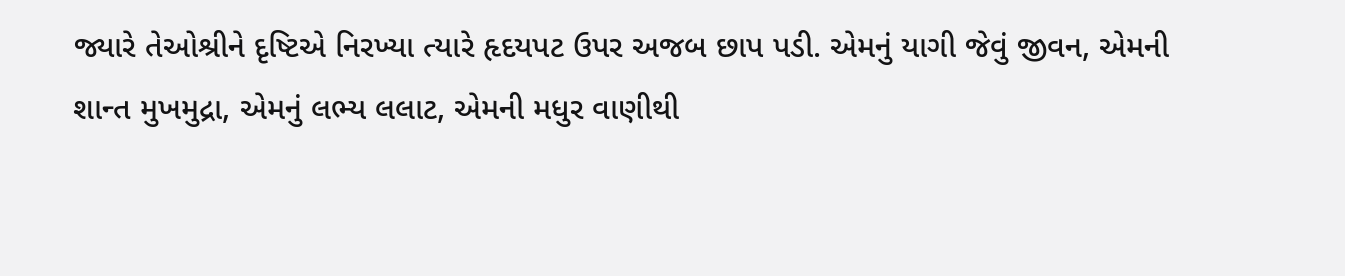જ્યારે તેઓશ્રીને દૃષ્ટિએ નિરખ્યા ત્યારે હૃદયપટ ઉપર અજબ છાપ પડી. એમનું યાગી જેવું જીવન, એમની શાન્ત મુખમુદ્રા, એમનું લભ્ય લલાટ, એમની મધુર વાણીથી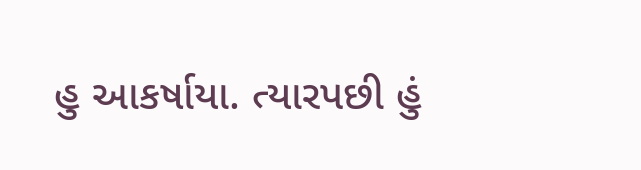હુ આકર્ષાયા. ત્યારપછી હું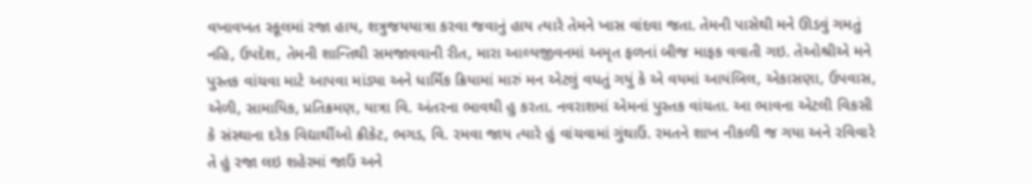વખાવખત સ્કૂલમાં રજા હાય, શત્રુજયયાત્રા કરવા જવાનું હાય ત્યારે તેમને ખાસ વાંદવા જતા. તેમની પાસેથી મને ઊડવું ગમતું નહિ, ઉપદેશ, તેમની શાન્તિથી સમજાવવાની રીત, મારા આલ્યજીવનમાં અમૃત ફળનાં બીજ માફક વવાતી ગઇ. તેઓશ્રીએ મને પુસ્તક વાંચવા માટે આપવા માંડ્યા અને ધાર્મિક ક્રિયામાં મારું મન એટલું વધતું ગયું કે એ વયમાં આયંબિલ, એકાસણા, ઉપવાસ, એળી, સામાયિક, પ્રતિક્રમણ, યાત્રા વિ. અંતરના ભાવથી હુ કરતા. નવરાશમાં એમનાં પુસ્તક વાંચતા. આ ભાવના એટલી વિકસી કે સંસ્થાના દરેક વિદ્યાર્થીઓ ક્રીકેટ, ભગડ, વિ. રમવા જાય ત્યારે હું વાંચવામાં ગુંથાઉં. રમતને શાખ નીકળી જ ગયા અને રવિવારે તે હું રજા લઇ શહેરમાં જાઉં અને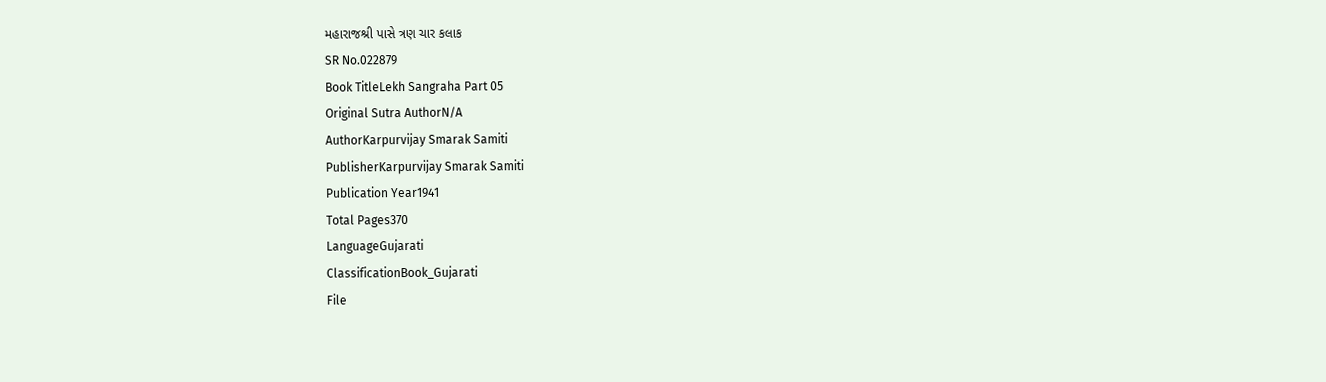મહારાજશ્રી પાસે ત્રણ ચાર કલાક
SR No.022879
Book TitleLekh Sangraha Part 05
Original Sutra AuthorN/A
AuthorKarpurvijay Smarak Samiti
PublisherKarpurvijay Smarak Samiti
Publication Year1941
Total Pages370
LanguageGujarati
ClassificationBook_Gujarati
File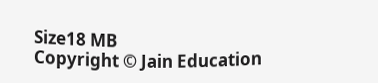Size18 MB
Copyright © Jain Education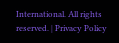International. All rights reserved. | Privacy Policy